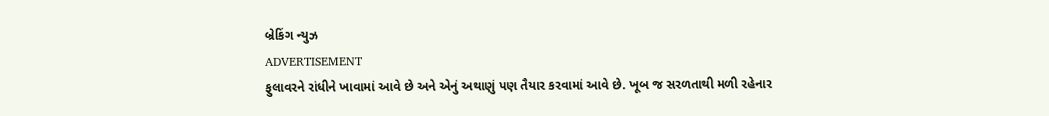બ્રેકિંગ ન્યુઝ
ADVERTISEMENT
ફુલાવરને રાંધીને ખાવામાં આવે છે અને એનું અથાણું પણ તૈયાર કરવામાં આવે છે. ખૂબ જ સરળતાથી મળી રહેનાર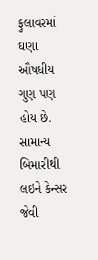ફુલાવરમાં ઘણા ઔષધીય ગુણ પણ હોય છે. સામાન્ય બિમારીથી લઇને કેન્સર જેવી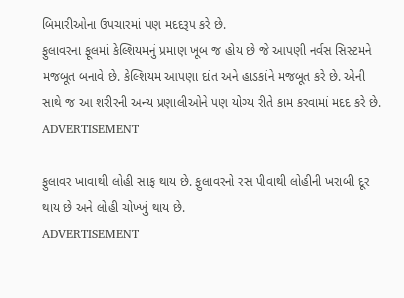બિમારીઓના ઉપચારમાં પણ મદદરૂપ કરે છે.
ફુલાવરના ફૂલમાં કેલ્શિયમનું પ્રમાણ ખૂબ જ હોય છે જે આપણી નર્વસ સિસ્ટમને મજબૂત બનાવે છે. કેલ્શિયમ આપણા દાંત અને હાડકાંને મજબૂત કરે છે. એની સાથે જ આ શરીરની અન્ય પ્રણાલીઓને પણ યોગ્ય રીતે કામ કરવામાં મદદ કરે છે.
ADVERTISEMENT

ફુલાવર ખાવાથી લોહી સાફ થાય છે. ફુલાવરનો રસ પીવાથી લોહીની ખરાબી દૂર થાય છે અને લોહી ચોખ્ખું થાય છે.
ADVERTISEMENT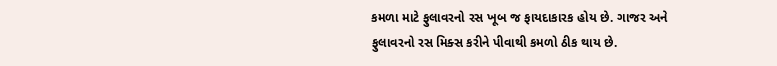કમળા માટે ફુલાવરનો રસ ખૂબ જ ફાયદાકારક હોય છે. ગાજર અને ફુલાવરનો રસ મિક્સ કરીને પીવાથી કમળો ઠીક થાય છે.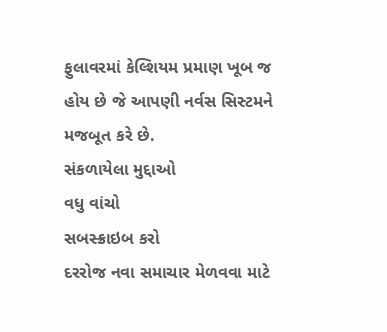ફુલાવરમાં કેલ્શિયમ પ્રમાણ ખૂબ જ હોય છે જે આપણી નર્વસ સિસ્ટમને મજબૂત કરે છે.
સંકળાયેલા મુદ્દાઓ
વધુ વાંચો
સબસ્ક્રાઇબ કરો
દરરોજ નવા સમાચાર મેળવવા માટે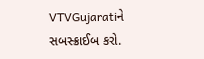VTVGujaratiને સબસ્ક્રાઈબ કરો.